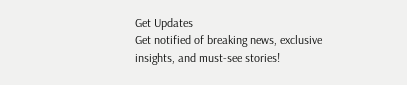Get Updates
Get notified of breaking news, exclusive insights, and must-see stories!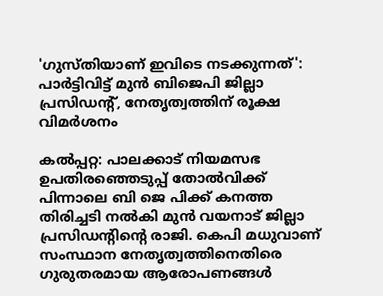'ഗുസ്തിയാണ് ഇവിടെ നടക്കുന്നത്': പാർട്ടിവിട്ട് മുന്‍ ബിജെപി ജില്ലാ പ്രസിഡന്റ്, നേതൃത്വത്തിന് രൂക്ഷ വിമർശനം

കല്‍പ്പറ്റ: പാലക്കാട് നിയമസഭ ഉപതിരഞ്ഞെടുപ്പ് തോല്‍വിക്ക് പിന്നാലെ ബി ജെ പിക്ക് കനത്ത തിരിച്ചടി നല്‍കി മുന്‍ വയനാട് ജില്ലാ പ്രസിഡന്റിന്റെ രാജി. കെപി മധുവാണ് സംസ്ഥാന നേതൃത്വത്തിനെതിരെ ഗുരുതരമായ ആരോപണങ്ങള്‍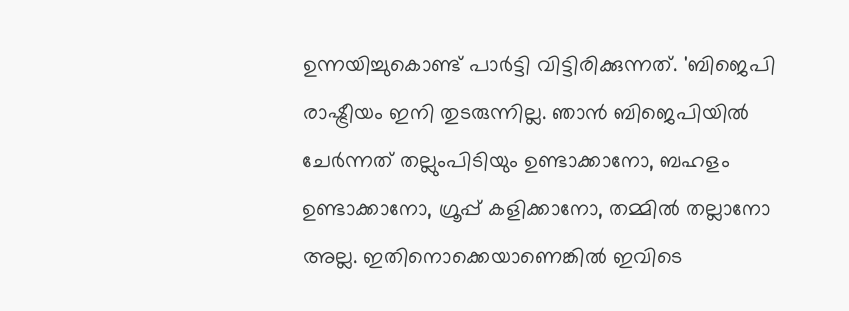ഉന്നയിച്ചുകൊണ്ട് പാർട്ടി വിട്ടിരിക്കുന്നത്. 'ബിജെപി രാഷ്ട്രീയം ഇനി തുടരുന്നില്ല. ഞാന്‍ ബിജെപിയില്‍ ചേർന്നത് തല്ലുംപിടിയും ഉണ്ടാക്കാനോ, ബഹളം ഉണ്ടാക്കാനോ, ഗ്രൂപ്പ് കളിക്കാനോ, തമ്മില്‍ തല്ലാനോ അല്ല. ഇതിനൊക്കെയാണെങ്കില്‍ ഇവിടെ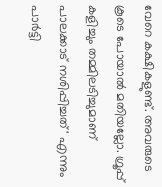വേറെ കക്ഷികളുണ്ട്. അവരുടെ കൂടെ പോയാല്‍ മതിയല്ലോ. ഗ്രൂപ്പ് കളിച്ചും തമ്മിലടിച്ചുമാണ് പാലക്കാട് നശിപ്പിച്ചത്' എന്നും പാർട്ടി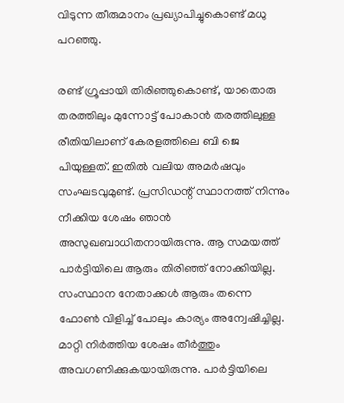വിടുന്ന തീരുമാനം പ്രഖ്യാപിച്ചുകൊണ്ട് മധു പറഞ്ഞു.

രണ്ട് ഗ്രൂപ്പായി തിരിഞ്ഞുകൊണ്ട്, യാതൊരു തരത്തിലും മുന്നോട്ട് പോകാന്‍ തരത്തിലുള്ള രീതിയിലാണ് കേരളത്തിലെ ബി ജെ പിയുള്ളത്. ഇതില്‍ വലിയ അമർഷവും സംഘടവുമുണ്ട്. പ്രസിഡന്റ് സ്ഥാനത്ത് നിന്നും നീക്കിയ ശേഷം ഞാന്‍ അസുഖബാധിതനായിരുന്നു. ആ സമയത്ത് പാർട്ടിയിലെ ആരും തിരിഞ്ഞ് നോക്കിയില്ല. സംസ്ഥാന നേതാക്കള്‍ ആരും തന്നെ ഫോണ്‍ വിളിച്ച് പോലും കാര്യം അന്വേഷിച്ചില്ല. മാറ്റി നിർത്തിയ ശേഷം തീർത്തും അവഗണിക്കുകയായിരുന്നു. പാർട്ടിയിലെ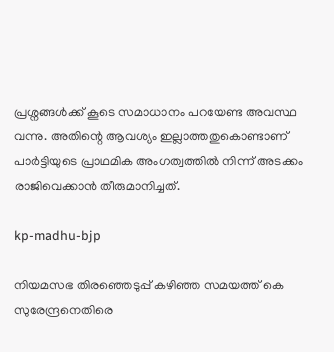പ്രശ്നങ്ങള്‍ക്ക് കൂടെ സമാധാനം പറയേണ്ട അവസ്ഥ വന്നു. അതിന്റെ ആവശ്യം ഇല്ലാത്തതുകൊണ്ടാണ് പാർട്ടിയുടെ പ്രാഥമിക അംഗത്വത്തില്‍ നിന്ന് അടക്കം രാജിവെക്കാന്‍ തീരുമാനിച്ചത്.

kp-madhu-bjp

നിയമസഭ തിരഞ്ഞെടുപ്പ് കഴിഞ്ഞ സമയത്ത് കെ സുരേന്ദ്രനെതിരെ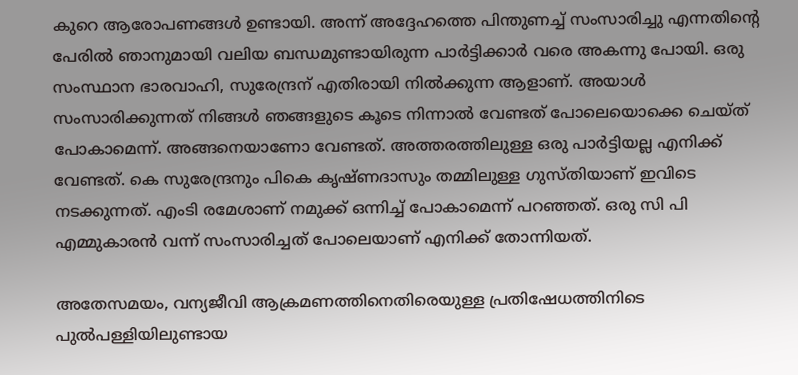കുറെ ആരോപണങ്ങള്‍ ഉണ്ടായി. അന്ന് അദ്ദേഹത്തെ പിന്തുണച്ച് സംസാരിച്ചു എന്നതിന്റെ പേരില്‍ ഞാനുമായി വലിയ ബന്ധമുണ്ടായിരുന്ന പാർട്ടിക്കാർ വരെ അകന്നു പോയി. ഒരു സംസ്ഥാന ഭാരവാഹി, സുരേന്ദ്രന് എതിരായി നില്‍ക്കുന്ന ആളാണ്. അയാള്‍ സംസാരിക്കുന്നത് നിങ്ങള്‍ ഞങ്ങളുടെ കൂടെ നിന്നാല്‍ വേണ്ടത് പോലെയൊക്കെ ചെയ്ത് പോകാമെന്ന്. അങ്ങനെയാണോ വേണ്ടത്. അത്തരത്തിലുള്ള ഒരു പാർട്ടിയല്ല എനിക്ക് വേണ്ടത്. കെ സുരേന്ദ്രനും പികെ കൃഷ്ണദാസും തമ്മിലുള്ള ഗുസ്തിയാണ് ഇവിടെ നടക്കുന്നത്. എംടി രമേശാണ് നമുക്ക് ഒന്നിച്ച് പോകാമെന്ന് പറഞ്ഞത്. ഒരു സി പി എമ്മുകാരന്‍ വന്ന് സംസാരിച്ചത് പോലെയാണ് എനിക്ക് തോന്നിയത്.

അതേസമയം, വന്യജീവി ആക്രമണത്തിനെതിരെയുള്ള പ്രതിഷേധത്തിനിടെ പുൽപള്ളിയിലുണ്ടായ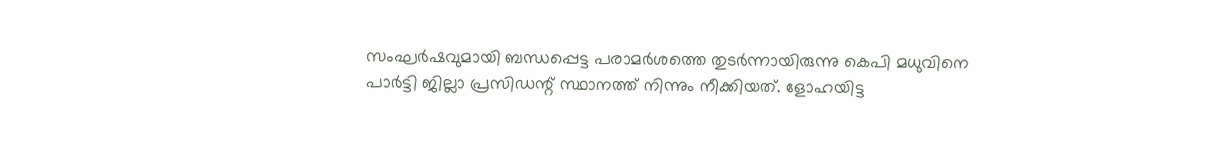സംഘർഷവുമായി ബന്ധപ്പെട്ട പരാമർശത്തെ തുടർന്നായിരുന്നു കെപി മധുവിനെ പാർട്ടി ജില്ലാ പ്രസിഡന്റ് സ്ഥാനത്ത് നിന്നും നീക്കിയത്. ളോഹയിട്ട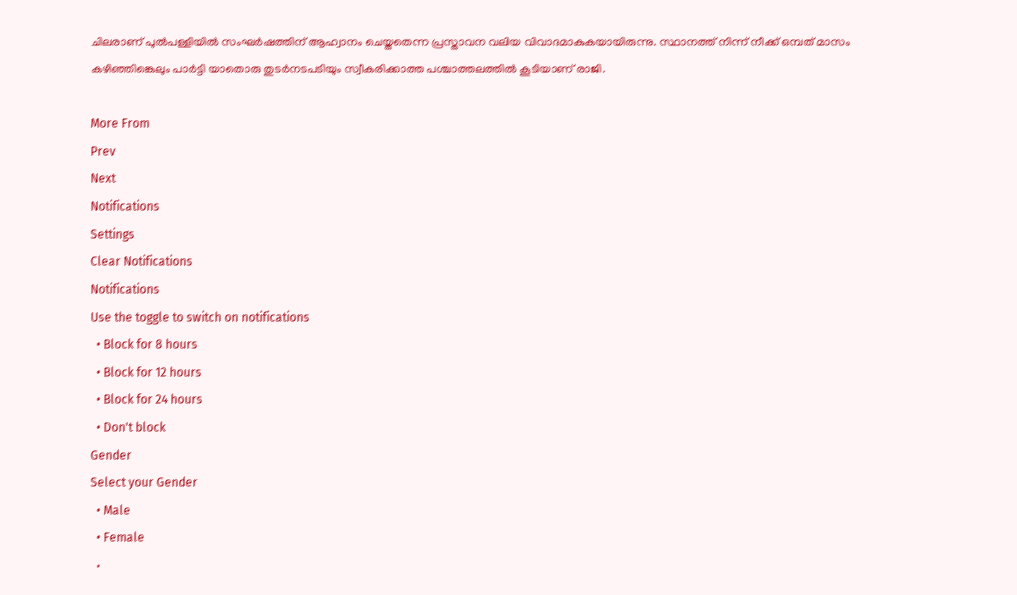ചിലരാണ് പുൽപള്ളിയില്‍ സംഘര്‍ഷത്തിന് ആഹ്വാനം ചെയ്തതെന്ന പ്രസ്താവന വലിയ വിവാദമാകുകയായിരുന്നു. സ്ഥാനത്ത് നിന്ന് നീക്ക് ഒമ്പത് മാസം കഴിഞ്ഞിങ്കെലും പാർട്ടി യാതൊരു തുടർനടപടിയും സ്വീകരിക്കാത്ത പശ്ചാത്തലത്തില്‍ കൂടിയാണ് രാജി.

More From
Prev
Next
Notifications
Settings
Clear Notifications
Notifications
Use the toggle to switch on notifications
  • Block for 8 hours
  • Block for 12 hours
  • Block for 24 hours
  • Don't block
Gender
Select your Gender
  • Male
  • Female
  •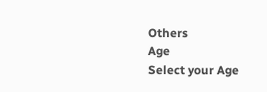Others
Age
Select your Age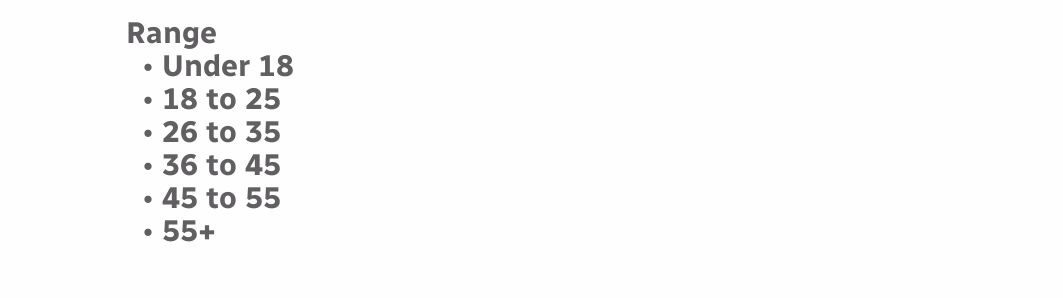Range
  • Under 18
  • 18 to 25
  • 26 to 35
  • 36 to 45
  • 45 to 55
  • 55+